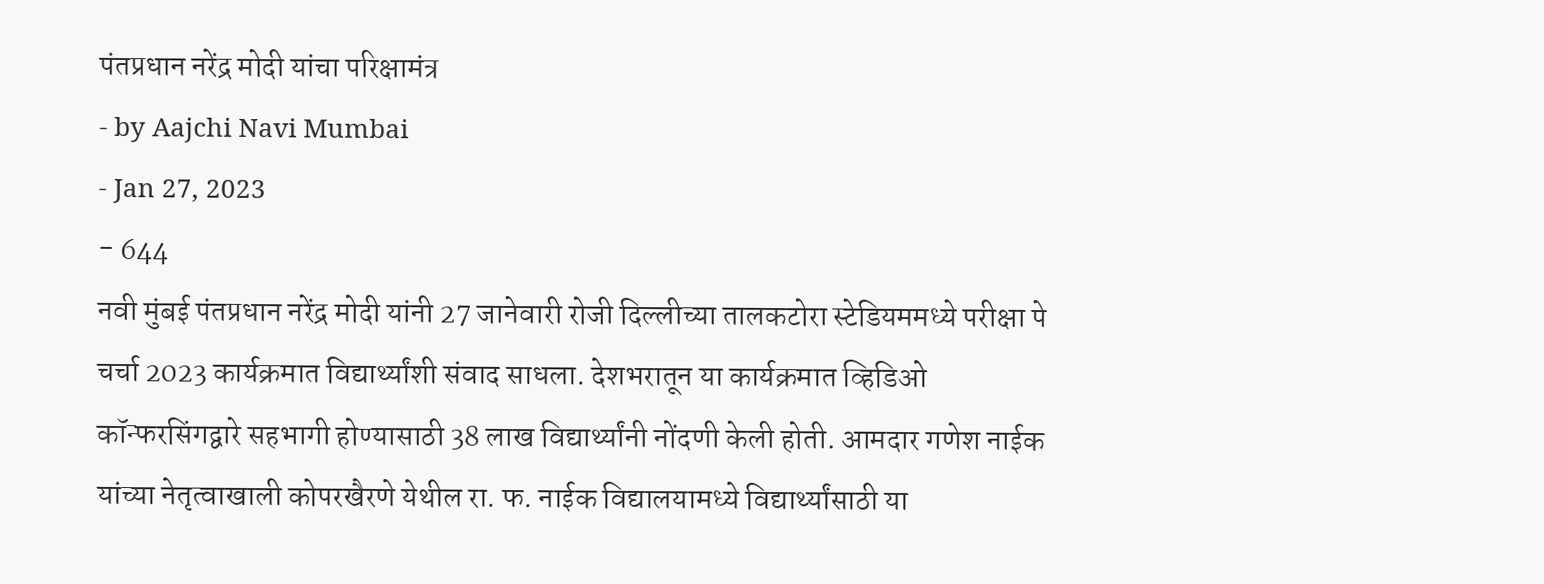पंतप्रधान नरेंद्र मोदी यांचा परिक्षामंत्र
- by Aajchi Navi Mumbai
- Jan 27, 2023
- 644
नवी मुंबई पंतप्रधान नरेंद्र मोदी यांनी 27 जानेवारी रोजी दिल्लीच्या तालकटोरा स्टेडियममध्ये परीक्षा पे चर्चा 2023 कार्यक्रमात विद्यार्थ्यांशी संवाद साधला. देशभरातून या कार्यक्रमात व्हिडिओ कॉन्फरसिंगद्वारे सहभागी होण्यासाठी 38 लाख विद्यार्थ्यांनी नोंदणी केली होती. आमदार गणेश नाईक यांच्या नेतृत्वाखाली कोपरखैरणे येथील रा. फ. नाईक विद्यालयामध्ये विद्यार्थ्यांसाठी या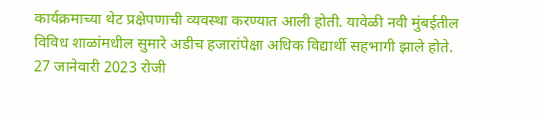कार्यक्रमाच्या थेट प्रक्षेपणाची व्यवस्था करण्यात आली होती. यावेळी नवी मुंबईतील विविध शाळांमधील सुमारे अडीच हजारांपेक्षा अधिक विद्यार्थी सहभागी झाले होते.
27 जानेवारी 2023 रोजी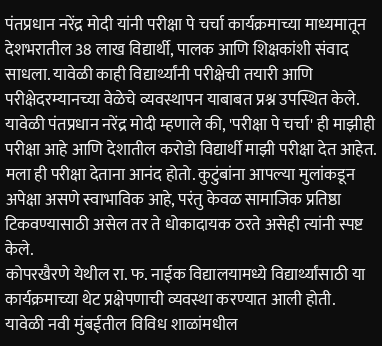पंतप्रधान नरेंद्र मोदी यांनी परीक्षा पे चर्चा कार्यक्रमाच्या माध्यमातून देशभरातील 38 लाख विद्यार्थी, पालक आणि शिक्षकांशी संवाद साधला. यावेळी काही विद्यार्थ्यांनी परीक्षेची तयारी आणि परीक्षेदरम्यानच्या वेळेचे व्यवस्थापन याबाबत प्रश्न उपस्थित केले. यावेळी पंतप्रधान नरेंद्र मोदी म्हणाले की, 'परीक्षा पे चर्चा' ही माझीही परीक्षा आहे आणि देशातील करोडो विद्यार्थी माझी परीक्षा देत आहेत. मला ही परीक्षा देताना आनंद होतो. कुटुंबांना आपल्या मुलांकडून अपेक्षा असणे स्वाभाविक आहे, परंतु केवळ सामाजिक प्रतिष्ठा टिकवण्यासाठी असेल तर ते धोकादायक ठरते असेही त्यांनी स्पष्ट केले.
कोपरखैरणे येथील रा. फ. नाईक विद्यालयामध्ये विद्यार्थ्यांसाठी या कार्यक्रमाच्या थेट प्रक्षेपणाची व्यवस्था करण्यात आली होती. यावेळी नवी मुंबईतील विविध शाळांमधील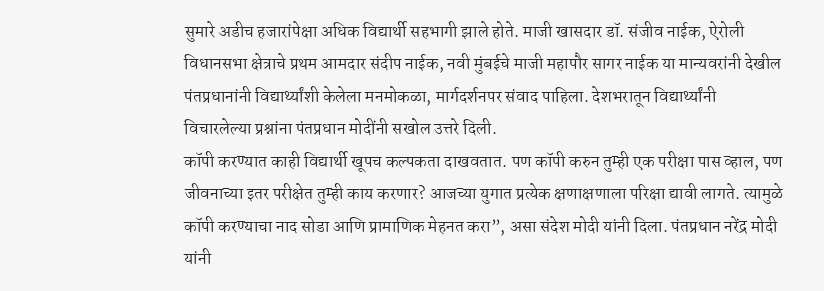सुमारे अडीच हजारांपेक्षा अधिक विद्यार्थी सहभागी झाले होते. माजी खासदार डॉ. संजीव नाईक, ऐरोली विधानसभा क्षेत्राचे प्रथम आमदार संदीप नाईक, नवी मुंबईचे माजी महापौर सागर नाईक या मान्यवरांनी देखील पंतप्रधानांनी विद्यार्थ्यांशी केलेला मनमोकळा, मार्गदर्शनपर संवाद पाहिला. देशभरातून विद्यार्थ्यांनी विचारलेल्या प्रश्नांना पंतप्रधान मोदींनी सखोल उत्तरे दिली.
कॉपी करण्यात काही विद्यार्थी खूपच कल्पकता दाखवतात. पण कॉपी करुन तुम्ही एक परीक्षा पास व्हाल, पण जीवनाच्या इतर परीक्षेत तुम्ही काय करणार? आजच्या युगात प्रत्येक क्षणाक्षणाला परिक्षा द्यावी लागते. त्यामुळे कॉपी करण्याचा नाद सोडा आणि प्रामाणिक मेहनत करा”, असा संदेश मोदी यांनी दिला. पंतप्रधान नरेंद्र मोदी यांनी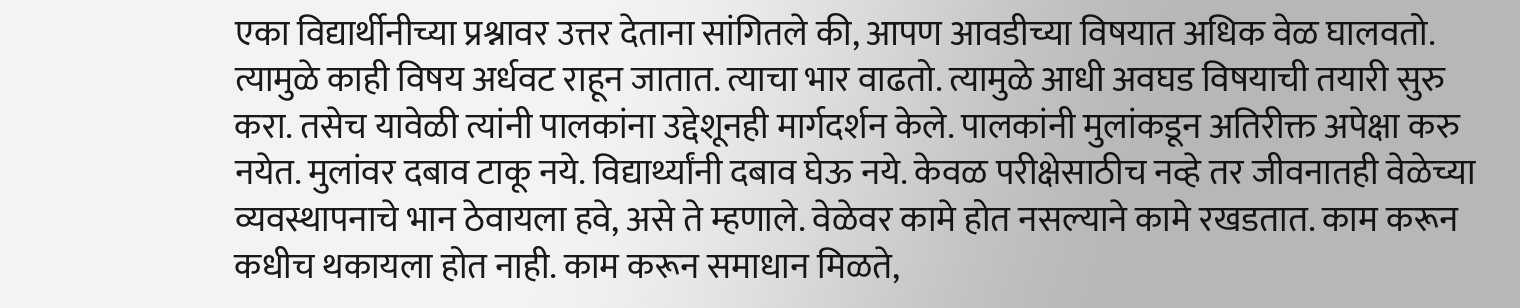एका विद्यार्थीनीच्या प्रश्नावर उत्तर देताना सांगितले की, आपण आवडीच्या विषयात अधिक वेळ घालवतो. त्यामुळे काही विषय अर्धवट राहून जातात. त्याचा भार वाढतो. त्यामुळे आधी अवघड विषयाची तयारी सुरु करा. तसेच यावेळी त्यांनी पालकांना उद्देशूनही मार्गदर्शन केले. पालकांनी मुलांकडून अतिरीक्त अपेक्षा करु नयेत. मुलांवर दबाव टाकू नये. विद्यार्थ्यांनी दबाव घेऊ नये. केवळ परीक्षेसाठीच नव्हे तर जीवनातही वेळेच्या व्यवस्थापनाचे भान ठेवायला हवे, असे ते म्हणाले. वेळेवर कामे होत नसल्याने कामे रखडतात. काम करून कधीच थकायला होत नाही. काम करून समाधान मिळते,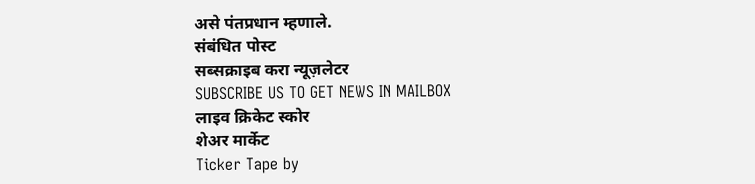असे पंतप्रधान म्हणाले.
संबंधित पोस्ट
सब्सक्राइब करा न्यूज़लेटर
SUBSCRIBE US TO GET NEWS IN MAILBOX
लाइव क्रिकेट स्कोर
शेअर मार्केट
Ticker Tape by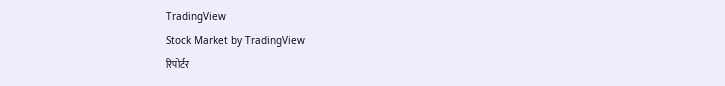TradingView
Stock Market by TradingView
रिपोर्टर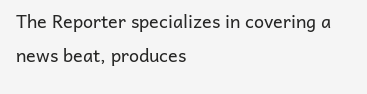The Reporter specializes in covering a news beat, produces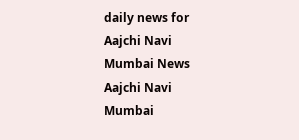daily news for Aajchi Navi Mumbai News
Aajchi Navi Mumbai